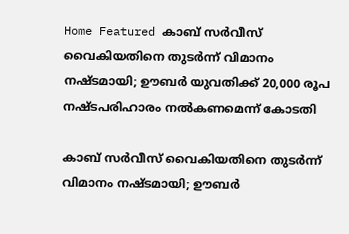Home Featured കാബ് സര്‍വീസ് വൈകിയതിനെ തുടര്‍ന്ന് വിമാനം നഷ്ടമായി; ഊബര്‍ യുവതിക്ക് 20,000 രൂപ നഷ്ടപരിഹാരം നല്‍കണമെന്ന് കോടതി

കാബ് സര്‍വീസ് വൈകിയതിനെ തുടര്‍ന്ന് വിമാനം നഷ്ടമായി; ഊബര്‍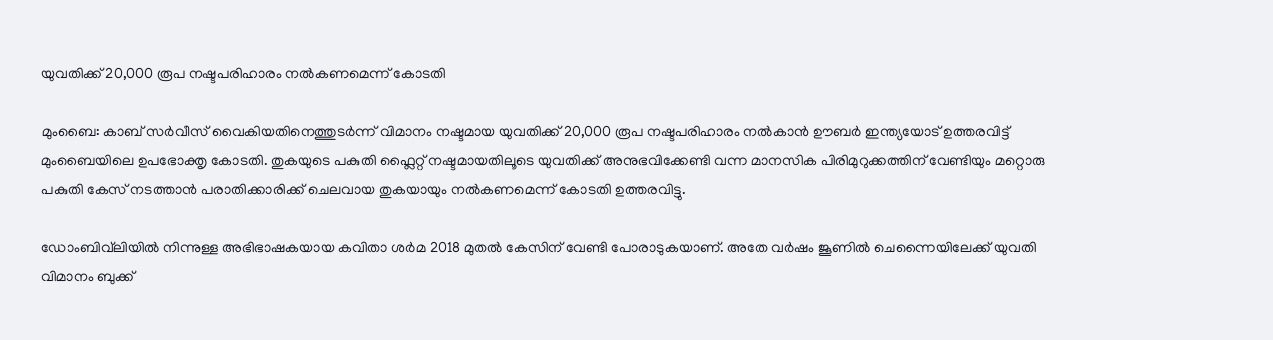യുവതിക്ക് 20,000 രൂപ നഷ്ടപരിഹാരം നല്‍കണമെന്ന് കോടതി

മുംബൈ: കാബ് സര്‍വീസ് വൈകിയതിനെത്തുടര്‍ന്ന് വിമാനം നഷ്ടമായ യുവതിക്ക് 20,000 രൂപ നഷ്ടപരിഹാരം നല്‍കാന്‍ ഊബര്‍ ഇന്ത്യയോട് ഉത്തരവിട്ട് മുംബൈയിലെ ഉപഭോക്തൃ കോടതി. തുകയുടെ പകുതി ഫ്ലൈറ്റ് നഷ്ടമായതിലൂടെ യുവതിക്ക് അനുഭവിക്കേണ്ടി വന്ന മാനസിക പിരിമുറുക്കത്തിന് വേണ്ടിയും മറ്റൊരു പകുതി കേസ് നടത്താന്‍ പരാതിക്കാരിക്ക് ചെലവായ തുകയായും നല്‍കണമെന്ന് കോടതി ഉത്തരവിട്ടു.

ഡോംബിവ്‌ലിയില്‍ നിന്നുള്ള അഭിഭാഷകയായ കവിതാ ശര്‍മ 2018 മുതല്‍ കേസിന് വേണ്ടി പോരാടുകയാണ്. അതേ വര്‍ഷം ജൂണില്‍ ചെന്നൈയിലേക്ക് യുവതി വിമാനം ബുക്ക്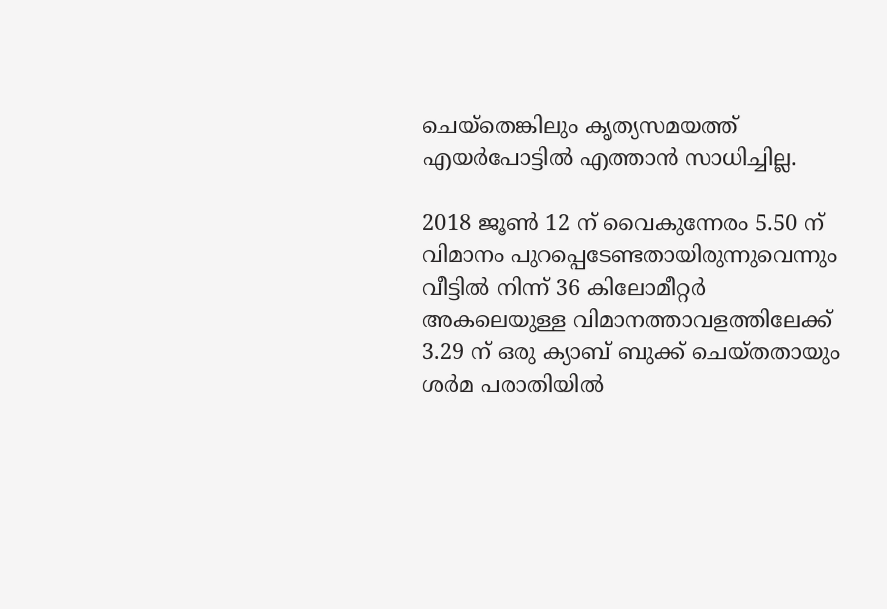ചെയ്തെങ്കിലും കൃത്യസമയത്ത് എയര്‍പോട്ടില്‍ എത്താന്‍ സാധിച്ചില്ല.

2018 ജൂണ്‍ 12 ന് വൈകുന്നേരം 5.50 ന് വിമാനം പുറപ്പെടേണ്ടതായിരുന്നുവെന്നും വീട്ടില്‍ നിന്ന് 36 കിലോമീറ്റര്‍ അകലെയുള്ള വിമാനത്താവളത്തിലേക്ക് 3.29 ന് ഒരു ക്യാബ് ബുക്ക് ചെയ്തതായും ശര്‍മ പരാതിയില്‍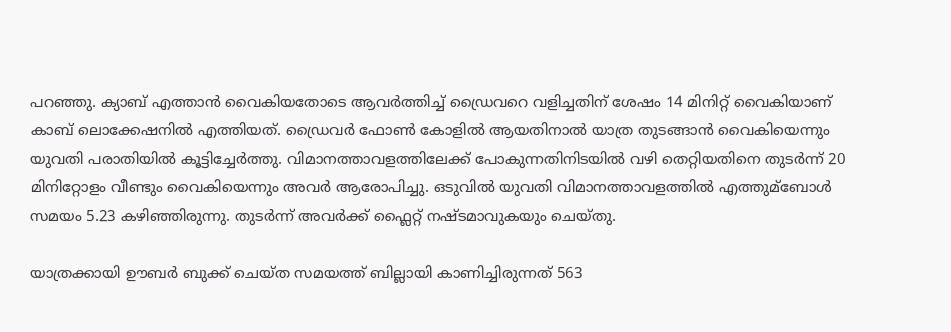പറഞ്ഞു. ക്യാബ് എത്താന്‍ വൈകിയതോടെ ആവര്‍ത്തിച്ച്‌ ഡ്രൈവറെ വളിച്ചതിന് ശേഷം 14 മിനിറ്റ് വൈകിയാണ് കാബ് ലൊക്കേഷനില്‍ എത്തിയത്. ഡ്രൈവര്‍ ഫോണ്‍ കോളില്‍ ആയതിനാല്‍ യാത്ര തുടങ്ങാന്‍ വൈകിയെന്നും യുവതി പരാതിയില്‍ കൂട്ടിച്ചേര്‍ത്തു. വിമാനത്താവളത്തിലേക്ക് പോകുന്നതിനിടയില്‍ വഴി തെറ്റിയതിനെ തുടര്‍ന്ന് 20 മിനിറ്റോളം വീണ്ടും വൈകിയെന്നും അവര്‍ ആരോപിച്ചു. ഒടുവില്‍ യുവതി വിമാനത്താവളത്തില്‍ എത്തുമ്ബോള്‍ സമയം 5.23 കഴിഞ്ഞിരുന്നു. തുടര്‍ന്ന് അവര്‍ക്ക് ഫ്ലൈറ്റ് നഷ്ടമാവുകയും ചെയ്തു.

യാത്രക്കായി ഊബര്‍ ബുക്ക് ചെയ്ത സമയത്ത് ബില്ലായി കാണിച്ചിരുന്നത് 563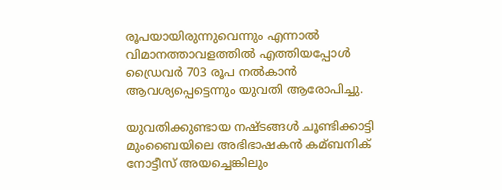രൂപയായിരുന്നുവെന്നും എന്നാല്‍ വിമാനത്താവളത്തില്‍ എത്തിയപ്പോള്‍ ഡ്രൈവര്‍ 703 രൂപ നല്‍കാന്‍ ആവശ്യപ്പെട്ടെന്നും യുവതി ആരോപിച്ചു.

യുവതിക്കുണ്ടായ നഷ്ടങ്ങള്‍ ചൂണ്ടിക്കാട്ടി മുംബൈയിലെ അഭിഭാഷകന്‍ കമ്ബനിക് നോട്ടീസ് അയച്ചെങ്കിലും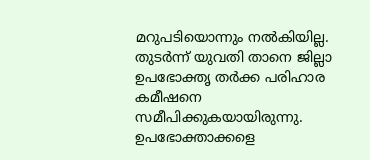മറുപടിയൊന്നും നല്‍കിയില്ല. തുടര്‍ന്ന് യുവതി താനെ ജില്ലാ ഉപഭോക്തൃ തര്‍ക്ക പരിഹാര കമീഷനെ സമീപിക്കുകയായിരുന്നു. ഉപഭോക്താക്കളെ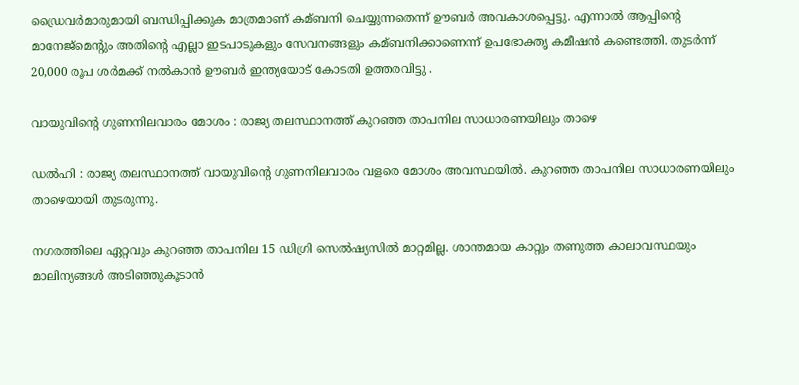ഡ്രൈവര്‍മാരുമായി ബന്ധിപ്പിക്കുക മാത്രമാണ് കമ്ബനി ചെയ്യുന്നതെന്ന് ഊബര്‍ അവകാശപ്പെട്ടു. എന്നാല്‍ ആപ്പിന്റെ മാനേജ്‌മെന്റും അതിന്‍റെ എല്ലാ ഇടപാടുകളും സേവനങ്ങളും കമ്ബനിക്കാണെന്ന് ഉപഭോക്തൃ കമീഷന്‍ കണ്ടെത്തി. തുടര്‍ന്ന് 20,000 രൂപ ശര്‍മക്ക് നല്‍കാന്‍ ഊബര്‍ ഇന്ത്യയോട് കോടതി ഉത്തരവിട്ടു .

വായുവിന്റെ ഗുണനിലവാരം മോശം : രാജ്യ തലസ്ഥാനത്ത് കുറഞ്ഞ താപനില സാധാരണയിലും താഴെ

ഡല്‍ഹി : രാജ്യ തലസ്ഥാനത്ത് വായുവിന്റെ ഗുണനിലവാരം വളരെ മോശം അവസ്ഥയില്‍. കുറഞ്ഞ താപനില സാധാരണയിലും താഴെയായി തുടരുന്നു.

നഗരത്തിലെ ഏറ്റവും കുറഞ്ഞ താപനില 15 ഡിഗ്രി സെല്‍ഷ്യസില്‍ മാറ്റമില്ല. ശാന്തമായ കാറ്റും തണുത്ത കാലാവസ്ഥയും മാലിന്യങ്ങള്‍ അടിഞ്ഞുകൂടാന്‍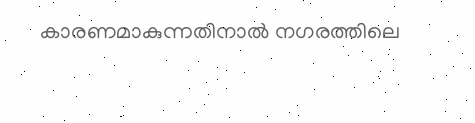കാരണമാകുന്നതിനാല്‍ നഗരത്തിലെ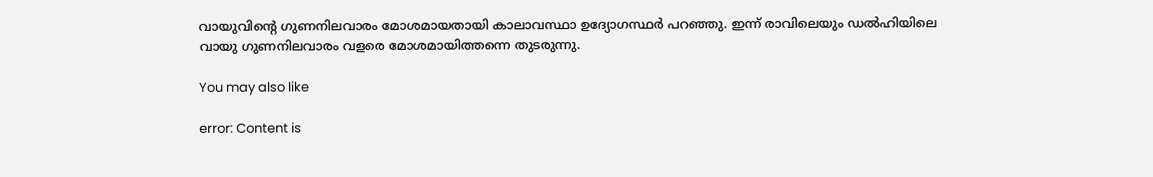വായുവിന്റെ ഗുണനിലവാരം മോശമായതായി കാലാവസ്ഥാ ഉദ്യോഗസ്ഥര്‍ പറഞ്ഞു. ഇന്ന് രാവിലെയും ഡല്‍ഹിയിലെ വായു ഗുണനിലവാരം വളരെ മോശമായിത്തന്നെ തുടരുന്നു.

You may also like

error: Content is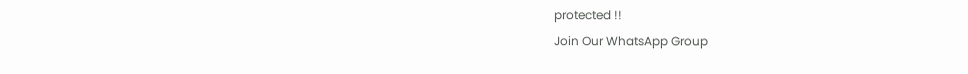protected !!
Join Our WhatsApp Group